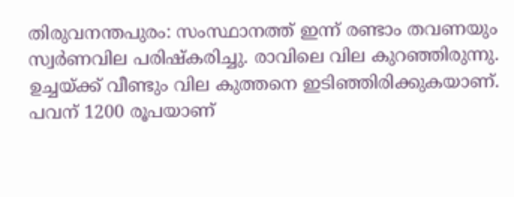തിരുവനന്തപുരം: സംസ്ഥാനത്ത് ഇന്ന് രണ്ടാം തവണയും സ്വർണവില പരിഷ്കരിച്ചു. രാവിലെ വില കുറഞ്ഞിരുന്നു. ഉച്ചയ്ക്ക് വീണ്ടും വില കുത്തനെ ഇടിഞ്ഞിരിക്കുകയാണ്. പവന് 1200 രൂപയാണ്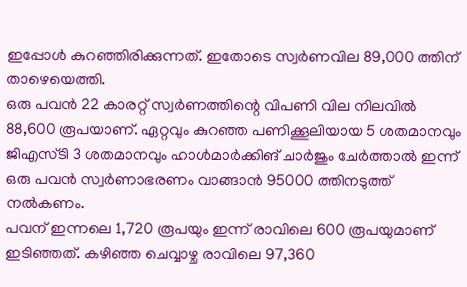ഇപ്പോൾ കുറഞ്ഞിരിക്കുന്നത്. ഇതോടെ സ്വർണവില 89,000 ത്തിന് താഴെയെത്തി.
ഒരു പവൻ 22 കാരറ്റ് സ്വർണത്തിന്റെ വിപണി വില നിലവിൽ 88,600 രൂപയാണ്. ഏറ്റവും കുറഞ്ഞ പണിക്കൂലിയായ 5 ശതമാനവും ജിഎസ്ടി 3 ശതമാനവും ഹാൾമാർക്കിങ് ചാർജും ചേർത്താൽ ഇന്ന് ഒരു പവൻ സ്വർണാഭരണം വാങ്ങാൻ 95000 ത്തിനടുത്ത് നൽകണം.
പവന് ഇന്നലെ 1,720 രൂപയും ഇന്ന് രാവിലെ 600 രൂപയുമാണ് ഇടിഞ്ഞത്. കഴിഞ്ഞ ചെവ്വാഴ്ച രാവിലെ 97,360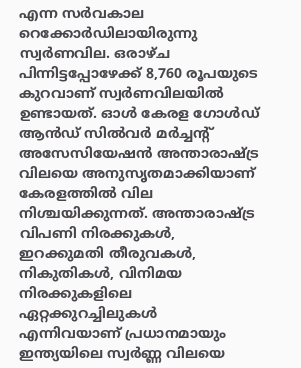എന്ന സർവകാല റെക്കോർഡിലായിരുന്നു സ്വർണവില. ഒരാഴ്ച പിന്നിട്ടപ്പോഴേക്ക് 8,760 രൂപയുടെ കുറവാണ് സ്വർണവിലയിൽ ഉണ്ടായത്. ഓൾ കേരള ഗോൾഡ് ആൻഡ് സിൽവർ മർച്ചന്റ് അസേസിയേഷൻ അന്താരാഷ്ട്ര വിലയെ അനുസൃതമാക്കിയാണ് കേരളത്തിൽ വില നിശ്ചയിക്കുന്നത്. അന്താരാഷ്ട്ര വിപണി നിരക്കുകൾ, ഇറക്കുമതി തീരുവകൾ, നികുതികൾ, വിനിമയ നിരക്കുകളിലെ ഏറ്റക്കുറച്ചിലുകൾ എന്നിവയാണ് പ്രധാനമായും ഇന്ത്യയിലെ സ്വർണ്ണ വിലയെ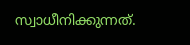സ്വാധീനിക്കുന്നത്.